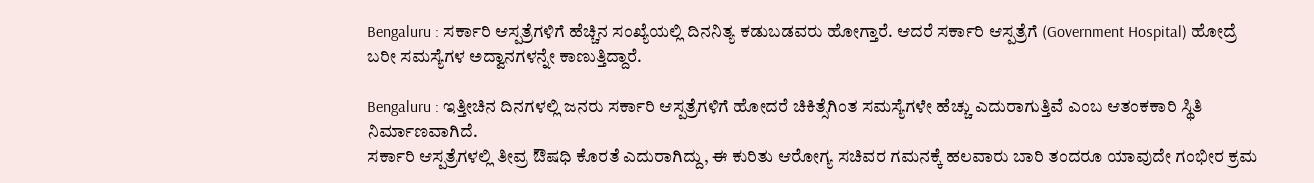Bengaluru : ಸರ್ಕಾರಿ ಆಸ್ಪತ್ರೆಗಳಿಗೆ ಹೆಚ್ಚಿನ ಸಂಖ್ಯೆಯಲ್ಲಿ ದಿನನಿತ್ಯ ಕಡುಬಡವರು ಹೋಗ್ತಾರೆ. ಆದರೆ ಸರ್ಕಾರಿ ಆಸ್ಪತ್ರೆಗೆ (Government Hospital) ಹೋದ್ರೆ ಬರೀ ಸಮಸ್ಯೆಗಳ ಅದ್ವಾನಗಳನ್ನೇ ಕಾಣುತ್ತಿದ್ದಾರೆ.

Bengaluru : ಇತ್ತೀಚಿನ ದಿನಗಳಲ್ಲಿ ಜನರು ಸರ್ಕಾರಿ ಆಸ್ಪತ್ರೆಗಳಿಗೆ ಹೋದರೆ ಚಿಕಿತ್ಸೆಗಿಂತ ಸಮಸ್ಯೆಗಳೇ ಹೆಚ್ಚು ಎದುರಾಗುತ್ತಿವೆ ಎಂಬ ಆತಂಕಕಾರಿ ಸ್ಥಿತಿ ನಿರ್ಮಾಣವಾಗಿದೆ.
ಸರ್ಕಾರಿ ಆಸ್ಪತ್ರೆಗಳಲ್ಲಿ ತೀವ್ರ ಔಷಧಿ ಕೊರತೆ ಎದುರಾಗಿದ್ದು, ಈ ಕುರಿತು ಆರೋಗ್ಯ ಸಚಿವರ ಗಮನಕ್ಕೆ ಹಲವಾರು ಬಾರಿ ತಂದರೂ ಯಾವುದೇ ಗಂಭೀರ ಕ್ರಮ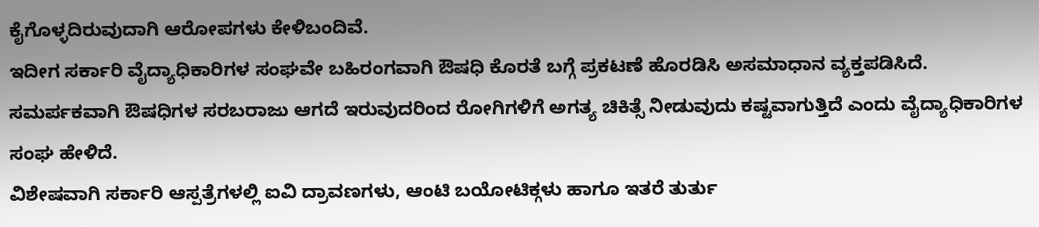ಕೈಗೊಳ್ಳದಿರುವುದಾಗಿ ಆರೋಪಗಳು ಕೇಳಿಬಂದಿವೆ.
ಇದೀಗ ಸರ್ಕಾರಿ ವೈದ್ಯಾಧಿಕಾರಿಗಳ ಸಂಘವೇ ಬಹಿರಂಗವಾಗಿ ಔಷಧಿ ಕೊರತೆ ಬಗ್ಗೆ ಪ್ರಕಟಣೆ ಹೊರಡಿಸಿ ಅಸಮಾಧಾನ ವ್ಯಕ್ತಪಡಿಸಿದೆ. ಸಮರ್ಪಕವಾಗಿ ಔಷಧಿಗಳ ಸರಬರಾಜು ಆಗದೆ ಇರುವುದರಿಂದ ರೋಗಿಗಳಿಗೆ ಅಗತ್ಯ ಚಿಕಿತ್ಸೆ ನೀಡುವುದು ಕಷ್ಟವಾಗುತ್ತಿದೆ ಎಂದು ವೈದ್ಯಾಧಿಕಾರಿಗಳ ಸಂಘ ಹೇಳಿದೆ.
ವಿಶೇಷವಾಗಿ ಸರ್ಕಾರಿ ಆಸ್ಪತ್ರೆಗಳಲ್ಲಿ ಐವಿ ದ್ರಾವಣಗಳು, ಆಂಟಿ ಬಯೋಟಿಕ್ಗಳು ಹಾಗೂ ಇತರೆ ತುರ್ತು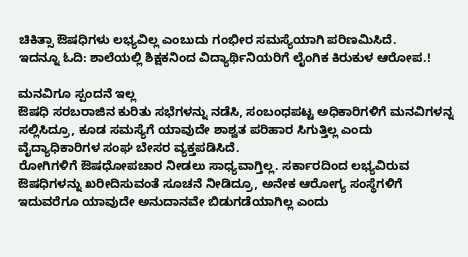ಚಿಕಿತ್ಸಾ ಔಷಧಿಗಳು ಲಭ್ಯವಿಲ್ಲ ಎಂಬುದು ಗಂಭೀರ ಸಮಸ್ಯೆಯಾಗಿ ಪರಿಣಮಿಸಿದೆ.
ಇದನ್ನೂ ಓದಿ: ಶಾಲೆಯಲ್ಲಿ ಶಿಕ್ಷಕನಿಂದ ವಿದ್ಯಾರ್ಥಿನಿಯರಿಗೆ ಲೈಂಗಿಕ ಕಿರುಕುಳ ಆರೋಪ.!

ಮನವಿಗೂ ಸ್ಪಂದನೆ ಇಲ್ಲ
ಔಷಧಿ ಸರಬರಾಜಿನ ಕುರಿತು ಸಭೆಗಳನ್ನು ನಡೆಸಿ, ಸಂಬಂಧಪಟ್ಟ ಅಧಿಕಾರಿಗಳಿಗೆ ಮನವಿಗಳನ್ನ ಸಲ್ಲಿಸಿದ್ರೂ, ಕೂಡ ಸಮಸ್ಯೆಗೆ ಯಾವುದೇ ಶಾಶ್ವತ ಪರಿಹಾರ ಸಿಗುತ್ತಿಲ್ಲ ಎಂದು ವೈದ್ಯಾಧಿಕಾರಿಗಳ ಸಂಘ ಬೇಸರ ವ್ಯಕ್ತಪಡಿಸಿದೆ.
ರೋಗಿಗಳಿಗೆ ಔಷಧೋಪಚಾರ ನೀಡಲು ಸಾಧ್ಯವಾಗ್ತಿಲ್ಲ. ಸರ್ಕಾರದಿಂದ ಲಭ್ಯವಿರುವ ಔಷಧಿಗಳನ್ನು ಖರೀದಿಸುವಂತೆ ಸೂಚನೆ ನೀಡಿದ್ರೂ, ಅನೇಕ ಆರೋಗ್ಯ ಸಂಸ್ಥೆಗಳಿಗೆ ಇದುವರೆಗೂ ಯಾವುದೇ ಅನುದಾನವೇ ಬಿಡುಗಡೆಯಾಗಿಲ್ಲ ಎಂದು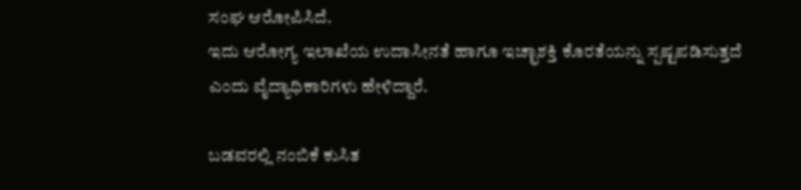ಸಂಘ ಆರೋಪಿಸಿದೆ.
ಇದು ಆರೋಗ್ಯ ಇಲಾಖೆಯ ಉದಾಸೀನತೆ ಹಾಗೂ ಇಚ್ಛಾಶಕ್ತಿ ಕೊರತೆಯನ್ನು ಸ್ಪಷ್ಟಪಡಿಸುತ್ತದೆ ಎಂದು ವೈದ್ಯಾಧಿಕಾರಿಗಳು ಹೇಳಿದ್ದಾರೆ.

ಬಡವರಲ್ಲಿ ನಂಬಿಕೆ ಕುಸಿತ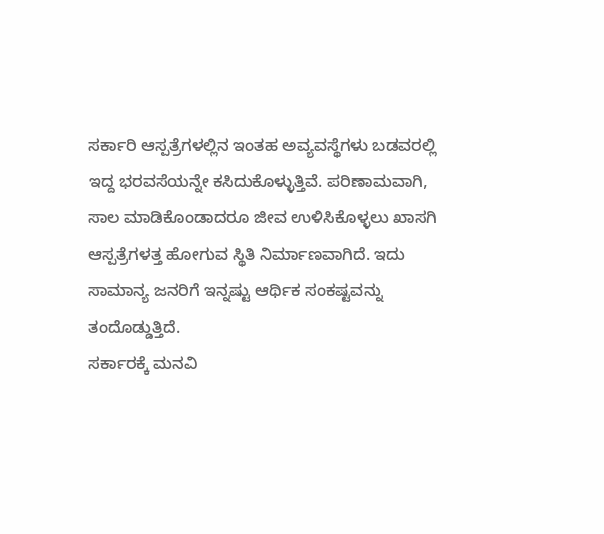ಸರ್ಕಾರಿ ಆಸ್ಪತ್ರೆಗಳಲ್ಲಿನ ಇಂತಹ ಅವ್ಯವಸ್ಥೆಗಳು ಬಡವರಲ್ಲಿ ಇದ್ದ ಭರವಸೆಯನ್ನೇ ಕಸಿದುಕೊಳ್ಳುತ್ತಿವೆ. ಪರಿಣಾಮವಾಗಿ, ಸಾಲ ಮಾಡಿಕೊಂಡಾದರೂ ಜೀವ ಉಳಿಸಿಕೊಳ್ಳಲು ಖಾಸಗಿ ಆಸ್ಪತ್ರೆಗಳತ್ತ ಹೋಗುವ ಸ್ಥಿತಿ ನಿರ್ಮಾಣವಾಗಿದೆ. ಇದು ಸಾಮಾನ್ಯ ಜನರಿಗೆ ಇನ್ನಷ್ಟು ಆರ್ಥಿಕ ಸಂಕಷ್ಟವನ್ನು ತಂದೊಡ್ಡುತ್ತಿದೆ.
ಸರ್ಕಾರಕ್ಕೆ ಮನವಿ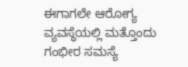ಈಗಾಗಲೇ ಆರೋಗ್ಯ ವ್ಯವಸ್ಥೆಯಲ್ಲಿ ಮತ್ತೊಂದು ಗಂಭೀರ ಸಮಸ್ಯೆ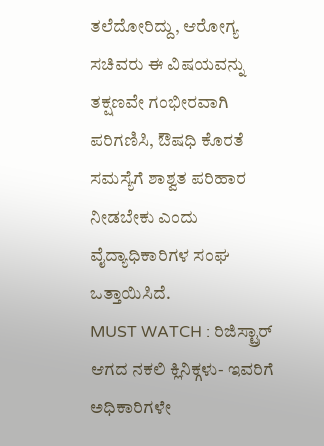ತಲೆದೋರಿದ್ದು, ಆರೋಗ್ಯ ಸಚಿವರು ಈ ವಿಷಯವನ್ನು ತಕ್ಷಣವೇ ಗಂಭೀರವಾಗಿ ಪರಿಗಣಿಸಿ, ಔಷಧಿ ಕೊರತೆ ಸಮಸ್ಯೆಗೆ ಶಾಶ್ವತ ಪರಿಹಾರ ನೀಡಬೇಕು ಎಂದು ವೈದ್ಯಾಧಿಕಾರಿಗಳ ಸಂಘ ಒತ್ತಾಯಿಸಿದೆ.
MUST WATCH : ರಿಜಿಸ್ಟ್ರಾರ್ ಆಗದ ನಕಲಿ ಕ್ಲಿನಿಕ್ಗಳು- ಇವರಿಗೆ ಅಧಿಕಾರಿಗಳೇ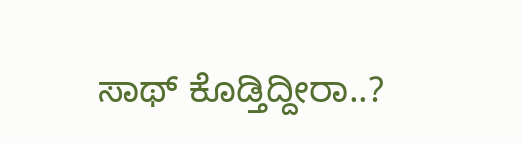ಸಾಥ್ ಕೊಡ್ತಿದ್ದೀರಾ..?